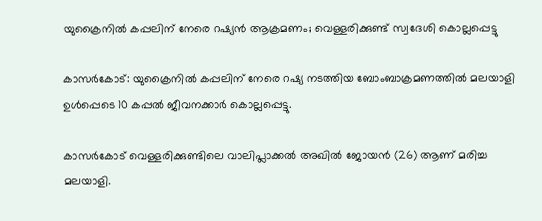യുക്രൈനില്‍ കപ്പലിന് നേരെ റഷ്യൻ ആക്രമണം; വെള്ളരിക്കുണ്ട് സ്വദേശി കൊല്ലപ്പെട്ടു

കാസർകോട്: യുക്രൈനില്‍ കപ്പലിന് നേരെ റഷ്യ നടത്തിയ ബോംബാക്രമണത്തില്‍ മലയാളി ഉള്‍പ്പെടെ 10 കപ്പല്‍ ജീവനക്കാർ കൊല്ലപ്പെട്ടു.

കാസര്‍കോട് വെള്ളരിക്കുണ്ടിലെ വാലിപ്ലാക്കല്‍ അഖില്‍ ജോയന്‍ (26) ആണ് മരിച്ച മലയാളി.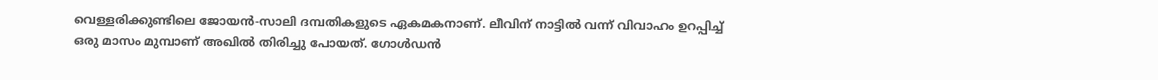വെള്ളരിക്കുണ്ടിലെ ജോയന്‍-സാലി ദമ്പതികളുടെ ഏകമകനാണ്. ലീവിന് നാട്ടില്‍ വന്ന് വിവാഹം ഉറപ്പിച്ച്‌ ഒരു മാസം മുമ്പാണ് അഖില്‍ തിരിച്ചു പോയത്. ഗോള്‍ഡന്‍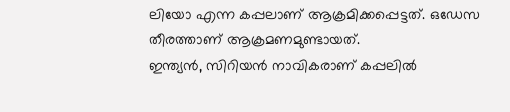ലിയോ എന്ന കപ്പലാണ് ആക്രമിക്കപ്പെട്ടത്. ഒഡേസ തീരത്താണ് ആക്രമണമുണ്ടായത്.
ഇന്ത്യന്‍, സിറിയന്‍ നാവികരാണ് കപ്പലില്‍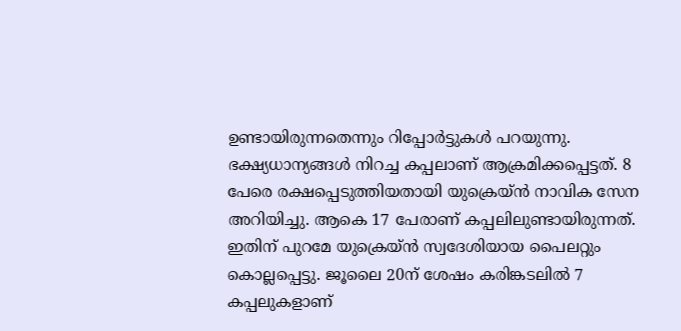ഉണ്ടായിരുന്നതെന്നും റിപ്പോര്‍ട്ടുകള്‍ പറയുന്നു. ഭക്ഷ്യധാന്യങ്ങള്‍ നിറച്ച കപ്പലാണ് ആക്രമിക്കപ്പെട്ടത്. 8 പേരെ രക്ഷപ്പെടുത്തിയതായി യുക്രെയ്ന്‍ നാവിക സേന അറിയിച്ചു. ആകെ 17 പേരാണ് കപ്പലിലുണ്ടായിരുന്നത്. ഇതിന് പുറമേ യുക്രെയ്ന്‍ സ്വദേശിയായ പൈലറ്റും കൊല്ലപ്പെട്ടു. ജൂലൈ 20ന് ശേഷം കരിങ്കടലില്‍ 7 കപ്പലുകളാണ്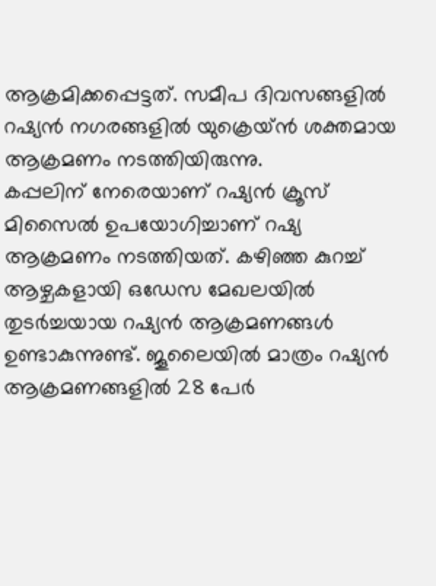ആക്രമിക്കപ്പെട്ടത്. സമീപ ദിവസങ്ങളില്‍ റഷ്യന്‍ നഗരങ്ങളില്‍ യുക്രെയ്ന്‍ ശക്തമായ ആക്രമണം നടത്തിയിരുന്നു.
കപ്പലിന് നേരെയാണ് റഷ്യന്‍ ക്രൂസ് മിസൈല്‍ ഉപയോഗിച്ചാണ് റഷ്യ ആക്രമണം നടത്തിയത്. കഴിഞ്ഞ കുറച്ച്‌ ആഴ്ചകളായി ഒഡേസ മേഖലയില്‍ തുടര്‍ച്ചയായ റഷ്യന്‍ ആക്രമണങ്ങള്‍ ഉണ്ടാകുന്നുണ്ട്. ജൂലൈയില്‍ മാത്രം റഷ്യന്‍ ആക്രമണങ്ങളില്‍ 28 പേര്‍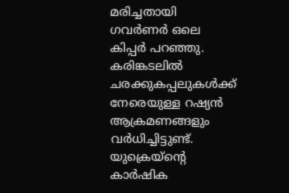മരിച്ചതായി ഗവര്‍ണര്‍ ഒലെ കിപ്പര്‍ പറഞ്ഞു. കരിങ്കടലില്‍ ചരക്കുകപ്പലുകള്‍ക്ക് നേരെയുള്ള റഷ്യന്‍ ആക്രമണങ്ങളും വര്‍ധിച്ചിട്ടുണ്ട്. യുക്രെയ്‌ന്റെ കാര്‍ഷിക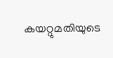കയറ്റുമതിയുടെ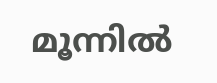മൂന്നില്‍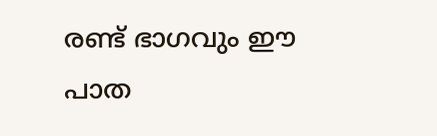രണ്ട് ഭാഗവും ഈ പാത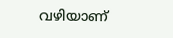വഴിയാണ്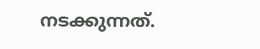നടക്കുന്നത്.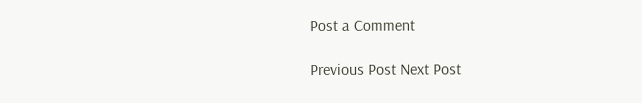Post a Comment

Previous Post Next Post